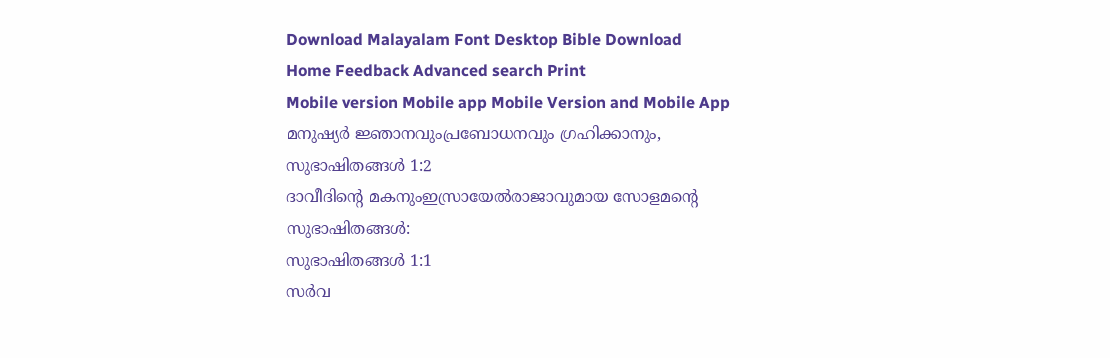Download Malayalam Font Desktop Bible Download
Home Feedback Advanced search Print
Mobile version Mobile app Mobile Version and Mobile App
മനുഷ്യര്‍ ജ്ഞാനവുംപ്രബോധനവും ഗ്രഹിക്കാനും,
സുഭാഷിതങ്ങള്‍ 1:2
ദാവീദിന്‍റെ മകനുംഇസ്രായേല്‍രാജാവുമായ സോളമന്‍റെ സുഭാഷിതങ്ങള്‍:
സുഭാഷിതങ്ങള്‍ 1:1
സര്‍വ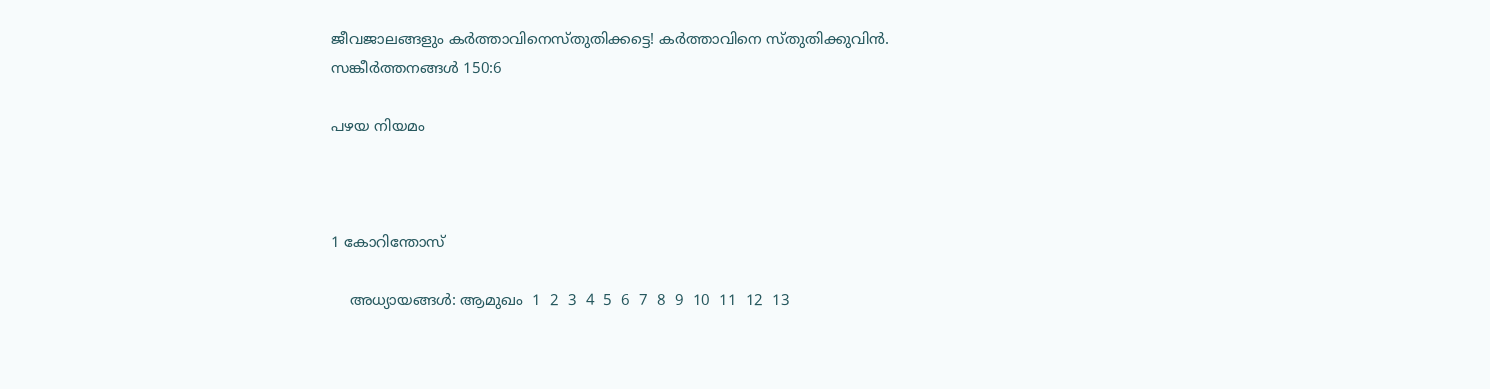ജീവജാലങ്ങളും കര്‍ത്താവിനെസ്തുതിക്കട്ടെ! കര്‍ത്താവിനെ സ്തുതിക്കുവിന്‍.
സങ്കീര്‍ത്തനങ്ങള്‍ 150:6

പഴയ നിയമം



1 കോറിന്തോസ്

    അധ്യായങ്ങള്‍: ആമുഖം  1  2  3  4  5  6  7  8  9  10  11  12  13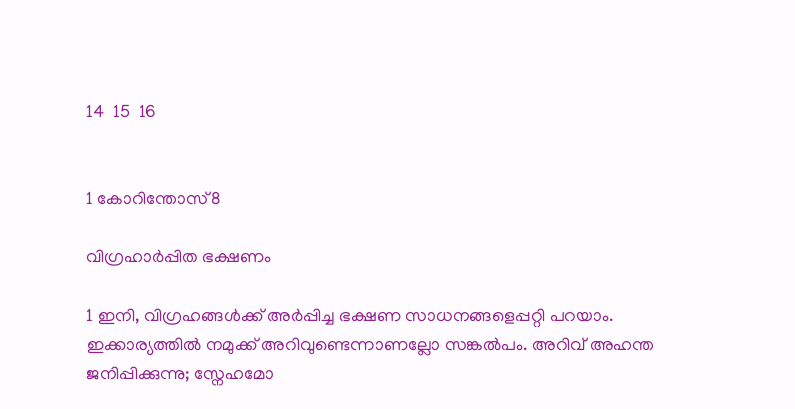14  15  16


1 കോറിന്തോസ്8

വിഗ്രഹാര്‍പ്പിത ഭക്ഷണം

1 ഇനി, വിഗ്രഹങ്ങള്‍ക്ക് അര്‍പ്പിച്ച ഭക്ഷണ സാധനങ്ങളെപ്പറ്റി പറയാം. ഇക്കാര്യത്തില്‍ നമുക്ക് അറിവുണ്ടെന്നാണല്ലോ സങ്കല്‍പം. അറിവ് അഹന്ത ജനിപ്പിക്കുന്നു; സ്നേഹമോ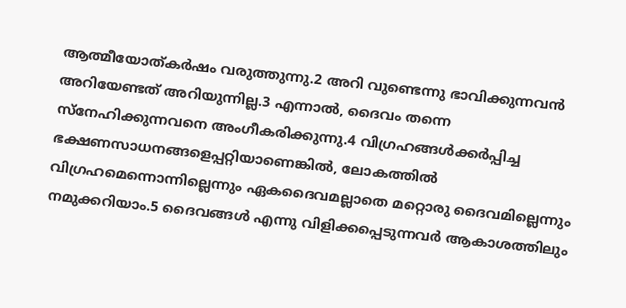ആത്മീയോത്കര്‍ഷം വരുത്തുന്നു.2 അറി വുണ്ടെന്നു ഭാവിക്കുന്നവന്‍ അറിയേണ്ടത് അറിയുന്നില്ല.3 എന്നാല്‍, ദൈവം തന്നെ സ്നേഹിക്കുന്നവനെ അംഗീകരിക്കുന്നു.4 വിഗ്രഹങ്ങള്‍ക്കര്‍പ്പിച്ച ഭക്ഷണസാധനങ്ങളെപ്പറ്റിയാണെങ്കില്‍, ലോകത്തില്‍ വിഗ്രഹമെന്നൊന്നില്ലെന്നും ഏകദൈവമല്ലാതെ മറ്റൊരു ദൈവമില്ലെന്നും നമുക്കറിയാം.5 ദൈവങ്ങള്‍ എന്നു വിളിക്കപ്പെടുന്നവര്‍ ആകാശത്തിലും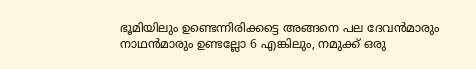ഭൂമിയിലും ഉണ്ടെന്നിരിക്കട്ടെ അങ്ങനെ പല ദേവന്‍മാരും നാഥന്‍മാരും ഉണ്ടല്ലോ 6 എങ്കിലും, നമുക്ക് ഒരു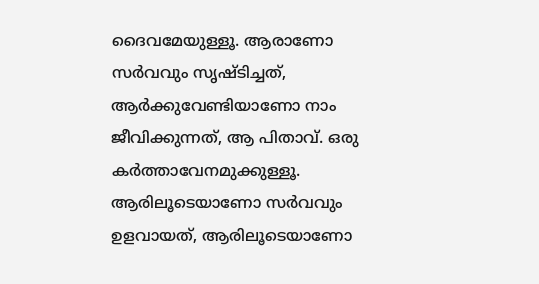ദൈവമേയുള്ളൂ. ആരാണോ സര്‍വവും സൃഷ്ടിച്ചത്, ആര്‍ക്കുവേണ്ടിയാണോ നാം ജീവിക്കുന്നത്, ആ പിതാവ്. ഒരു കര്‍ത്താവേനമുക്കുള്ളൂ. ആരിലൂടെയാണോ സര്‍വവും ഉളവായത്, ആരിലൂടെയാണോ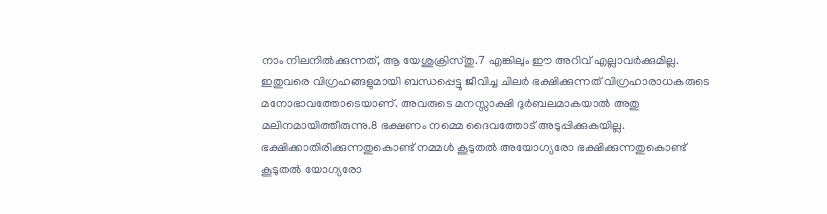നാം നിലനില്‍ക്കുന്നത്, ആ യേശുക്രിസ്തു.7 എങ്കിലും ഈ അറിവ് എല്ലാവര്‍ക്കുമില്ല. ഇതുവരെ വിഗ്രഹങ്ങളുമായി ബന്ധപ്പെട്ടു ജീവിച്ച ചിലര്‍ ഭക്ഷിക്കുന്നത് വിഗ്രഹാരാധകരുടെ മനോഭാവത്തോടെയാണ്. അവരുടെ മനസ്സാക്ഷി ദുര്‍ബലമാകയാല്‍ അതു മലിനമായിത്തീരുന്നു.8 ഭക്ഷണം നമ്മെ ദൈവത്തോട് അടുപ്പിക്കുകയില്ല. ഭക്ഷിക്കാതിരിക്കുന്നതുകൊണ്ട് നമ്മള്‍ കൂടുതല്‍ അയോഗ്യരോ ഭക്ഷിക്കുന്നതുകൊണ്ട് കൂടുതല്‍ യോഗ്യരോ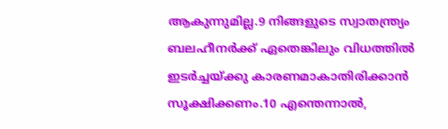ആകുന്നുമില്ല.9 നിങ്ങളുടെ സ്വാതന്ത്ര്യം ബലഹീനര്‍ക്ക് ഏതെങ്കിലും വിധത്തില്‍ ഇടര്‍ച്ചയ്ക്കു കാരണമാകാതിരിക്കാന്‍ സൂക്ഷിക്കണം.10 എന്തെന്നാല്‍,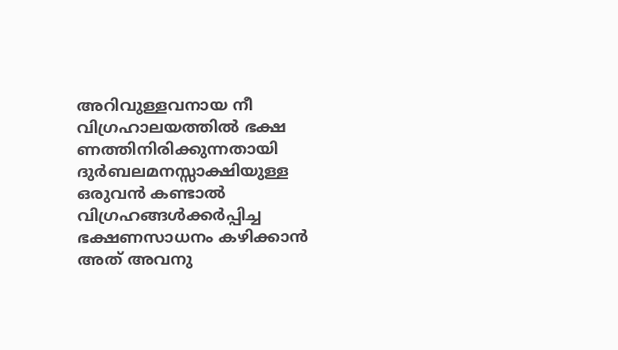അറിവുള്ളവനായ നീ വിഗ്രഹാലയത്തില്‍ ഭക്ഷ ണത്തിനിരിക്കുന്നതായി ദുര്‍ബലമനസ്സാക്ഷിയുള്ള ഒരുവന്‍ കണ്ടാല്‍ വിഗ്രഹങ്ങള്‍ക്കര്‍പ്പിച്ച ഭക്ഷണസാധനം കഴിക്കാന്‍ അത് അവനു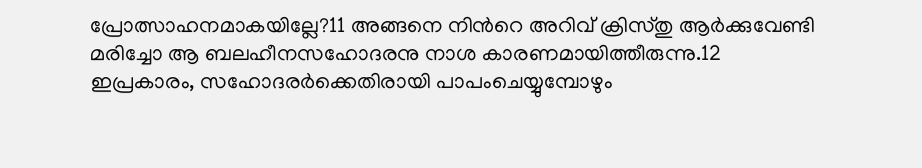പ്രോത്സാഹനമാകയില്ലേ?11 അങ്ങനെ നിന്‍റെ അറിവ് ക്രിസ്തു ആര്‍ക്കുവേണ്ടി മരിച്ചോ ആ ബലഹീനസഹോദരനു നാശ കാരണമായിത്തീരുന്നു.12 ഇപ്രകാരം, സഹോദരര്‍ക്കെതിരായി പാപംചെയ്യുമ്പോഴും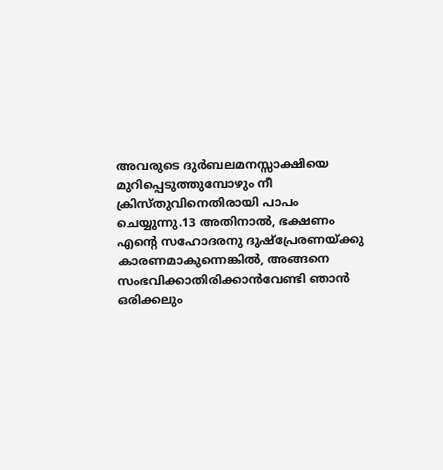അവരുടെ ദുര്‍ബലമനസ്സാക്ഷിയെ മുറിപ്പെടുത്തുമ്പോഴും നീ ക്രിസ്തുവിനെതിരായി പാപം ചെയ്യുന്നു.13 അതിനാല്‍, ഭക്ഷണം എന്‍റെ സഹോദരനു ദുഷ്പ്രേരണയ്ക്കു കാരണമാകുന്നെങ്കില്‍, അങ്ങനെ സംഭവിക്കാതിരിക്കാന്‍വേണ്ടി ഞാന്‍ ഒരിക്കലും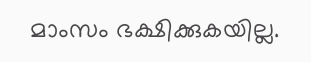മാംസം ഭക്ഷിക്കുകയില്ല.